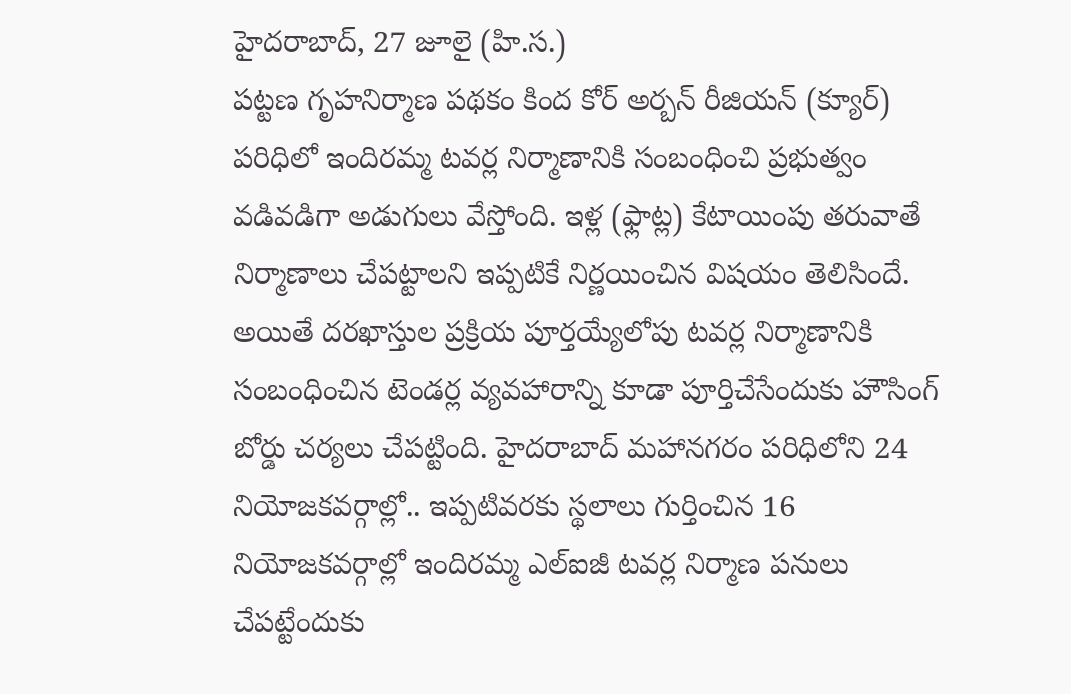హైదరాబాద్, 27 జూలై (హి.స.)
పట్టణ గృహనిర్మాణ పథకం కింద కోర్ అర్బన్ రీజియన్ (క్యూర్) పరిధిలో ఇందిరమ్మ టవర్ల నిర్మాణానికి సంబంధించి ప్రభుత్వం వడివడిగా అడుగులు వేస్తోంది. ఇళ్ల (ఫ్లాట్ల) కేటాయింపు తరువాతే నిర్మాణాలు చేపట్టాలని ఇప్పటికే నిర్ణయించిన విషయం తెలిసిందే. అయితే దరఖాస్తుల ప్రక్రియ పూర్తయ్యేలోపు టవర్ల నిర్మాణానికి సంబంధించిన టెండర్ల వ్యవహారాన్ని కూడా పూర్తిచేసేందుకు హౌసింగ్ బోర్డు చర్యలు చేపట్టింది. హైదరాబాద్ మహానగరం పరిధిలోని 24 నియోజకవర్గాల్లో.. ఇప్పటివరకు స్థలాలు గుర్తించిన 16 నియోజకవర్గాల్లో ఇందిరమ్మ ఎల్ఐజీ టవర్ల నిర్మాణ పనులు చేపట్టేందుకు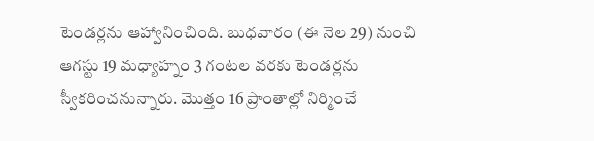టెండర్లను ఆహ్వానించింది. బుధవారం (ఈ నెల 29) నుంచి ఆగస్టు 19 మధ్యాహ్నం 3 గంటల వరకు టెండర్లను స్వీకరించనున్నారు. మొత్తం 16 ప్రాంతాల్లో నిర్మించే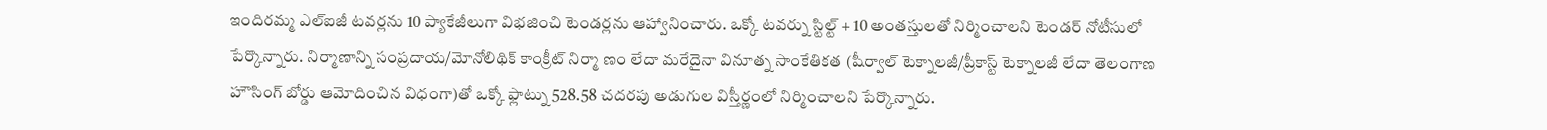ఇందిరమ్మ ఎల్ఐజీ టవర్లను 10 ప్యాకేజీలుగా విభజించి టెండర్లను ఆహ్వానించారు. ఒక్కో టవర్ను స్టిల్ట్ + 10 అంతస్తులతో నిర్మించాలని టెండర్ నోటీసులో పేర్కొన్నారు. నిర్మాణాన్ని సంప్రదాయ/మోనోలిథిక్ కాంక్రీట్ నిర్మా ణం లేదా మరేదైనా వినూత్న సాంకేతికత (షీర్వాల్ టెక్నాలజీ/ప్రీకాస్ట్ టెక్నాలజీ లేదా తెలంగాణ హౌసింగ్ బోర్డు ఆమోదించిన విధంగా)తో ఒక్కో ఫ్లాట్ను 528.58 చదరపు అడుగుల విస్తీర్ణంలో నిర్మించాలని పేర్కొన్నారు.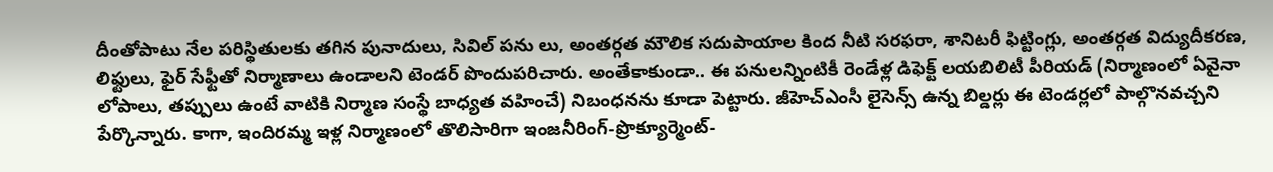దీంతోపాటు నేల పరిస్థితులకు తగిన పునాదులు, సివిల్ పను లు, అంతర్గత మౌలిక సదుపాయాల కింద నీటి సరఫరా, శానిటరీ ఫిట్టింగ్లు, అంతర్గత విద్యుదీకరణ, లిఫ్టులు, ఫైర్ సేఫ్టీతో నిర్మాణాలు ఉండాలని టెండర్ పొందుపరిచారు. అంతేకాకుండా.. ఈ పనులన్నింటికీ రెండేళ్ల డిఫెక్ట్ లయబిలిటీ పీరియడ్ (నిర్మాణంలో ఏవైనా లోపాలు, తప్పులు ఉంటే వాటికి నిర్మాణ సంస్థే బాధ్యత వహించే) నిబంధనను కూడా పెట్టారు. జీహెచ్ఎంసీ లైసెన్స్ ఉన్న బిల్డర్లు ఈ టెండర్లలో పాల్గొనవచ్చని పేర్కొన్నారు. కాగా, ఇందిరమ్మ ఇళ్ల నిర్మాణంలో తొలిసారిగా ఇంజనీరింగ్-ప్రొక్యూర్మెంట్-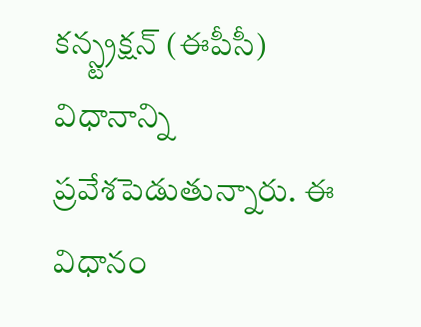కన్స్ట్రక్షన్ (ఈపీసీ) విధానాన్ని ప్రవేశపెడుతున్నారు. ఈ విధానం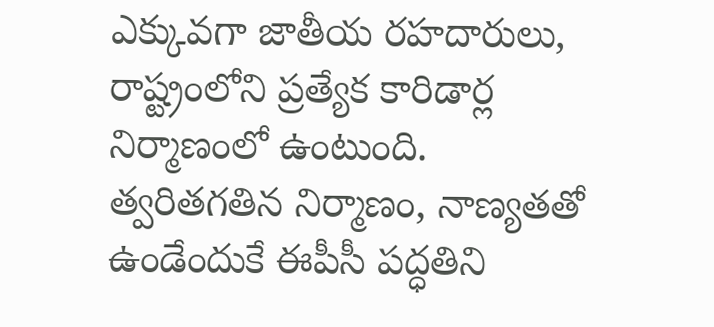ఎక్కువగా జాతీయ రహదారులు, రాష్ట్రంలోని ప్రత్యేక కారిడార్ల నిర్మాణంలో ఉంటుంది. త్వరితగతిన నిర్మాణం, నాణ్యతతో ఉండేందుకే ఈపీసీ పద్ధతిని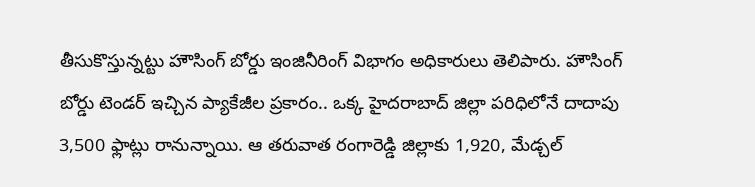తీసుకొస్తున్నట్టు హౌసింగ్ బోర్డు ఇంజినీరింగ్ విభాగం అధికారులు తెలిపారు. హౌసింగ్ బోర్డు టెండర్ ఇచ్చిన ప్యాకేజీల ప్రకారం.. ఒక్క హైదరాబాద్ జిల్లా పరిధిలోనే దాదాపు 3,500 ఫ్లాట్లు రానున్నాయి. ఆ తరువాత రంగారెడ్డి జిల్లాకు 1,920, మేడ్చల్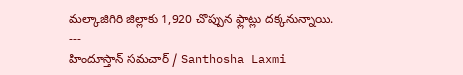మల్కాజిగిరి జిల్లాకు 1,920 చొప్పున ఫ్లాట్లు దక్కనున్నాయి.
---
హిందూస్తాన్ సమచార్ / Santhosha Laxmi